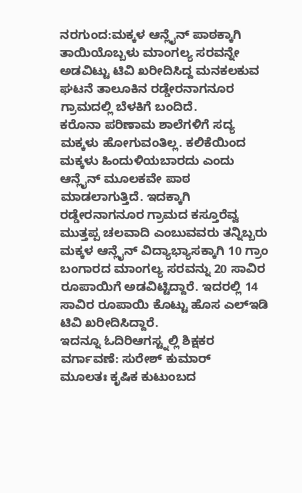ನರಗುಂದ:ಮಕ್ಕಳ ಆನ್ಲೈನ್ ಪಾಠಕ್ಕಾಗಿ ತಾಯಿಯೊಬ್ಬಳು ಮಾಂಗಲ್ಯ ಸರವನ್ನೇ ಅಡವಿಟ್ಟು ಟಿವಿ ಖರೀದಿಸಿದ್ದ ಮನಕಲಕುವ ಘಟನೆ ತಾಲೂಕಿನ ರಡ್ಡೇರನಾಗನೂರ ಗ್ರಾಮದಲ್ಲಿ ಬೆಳಕಿಗೆ ಬಂದಿದೆ.
ಕರೊನಾ ಪರಿಣಾಮ ಶಾಲೆಗಳಿಗೆ ಸದ್ಯ ಮಕ್ಕಳು ಹೋಗುವಂತಿಲ್ಲ. ಕಲಿಕೆಯಿಂದ ಮಕ್ಕಳು ಹಿಂದುಳಿಯಬಾರದು ಎಂದು ಆನ್ಲೈನ್ ಮೂಲಕವೇ ಪಾಠ ಮಾಡಲಾಗುತ್ತಿದೆ. ಇದಕ್ಕಾಗಿ ರಡ್ಡೇರನಾಗನೂರ ಗ್ರಾಮದ ಕಸ್ತೂರೆವ್ವ ಮುತ್ತಪ್ಪ ಚಲವಾದಿ ಎಂಬುವವರು ತನ್ನಿಬ್ಬರು ಮಕ್ಕಳ ಆನ್ಲೈನ್ ವಿದ್ಯಾಭ್ಯಾಸಕ್ಕಾಗಿ 10 ಗ್ರಾಂ ಬಂಗಾರದ ಮಾಂಗಲ್ಯ ಸರವನ್ನು 20 ಸಾವಿರ ರೂಪಾಯಿಗೆ ಅಡವಿಟ್ಟಿದ್ದಾರೆ. ಇದರಲ್ಲಿ 14 ಸಾವಿರ ರೂಪಾಯಿ ಕೊಟ್ಟು ಹೊಸ ಎಲ್ಇಡಿ ಟಿವಿ ಖರೀದಿಸಿದ್ದಾರೆ.
ಇದನ್ನೂ ಓದಿರಿಆಗಸ್ಟ್ನಲ್ಲಿ ಶಿಕ್ಷಕರ ವರ್ಗಾವಣೆ: ಸುರೇಶ್ ಕುಮಾರ್
ಮೂಲತಃ ಕೃಷಿಕ ಕುಟುಂಬದ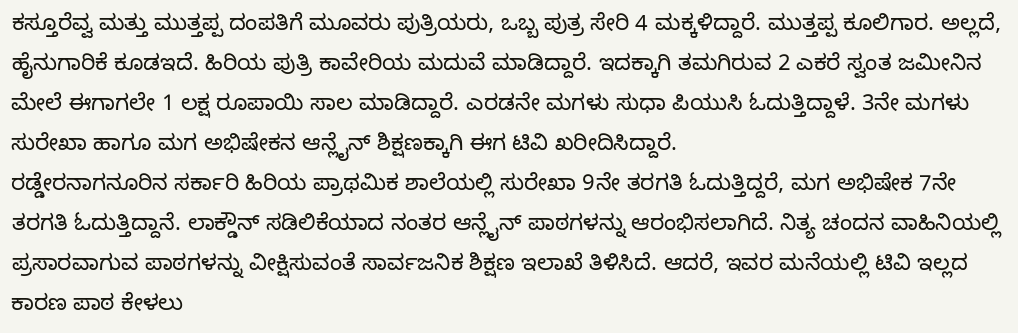ಕಸ್ತೂರೆವ್ವ ಮತ್ತು ಮುತ್ತಪ್ಪ ದಂಪತಿಗೆ ಮೂವರು ಪುತ್ರಿಯರು, ಒಬ್ಬ ಪುತ್ರ ಸೇರಿ 4 ಮಕ್ಕಳಿದ್ದಾರೆ. ಮುತ್ತಪ್ಪ ಕೂಲಿಗಾರ. ಅಲ್ಲದೆ, ಹೈನುಗಾರಿಕೆ ಕೂಡಇದೆ. ಹಿರಿಯ ಪುತ್ರಿ ಕಾವೇರಿಯ ಮದುವೆ ಮಾಡಿದ್ದಾರೆ. ಇದಕ್ಕಾಗಿ ತಮಗಿರುವ 2 ಎಕರೆ ಸ್ವಂತ ಜಮೀನಿನ ಮೇಲೆ ಈಗಾಗಲೇ 1 ಲಕ್ಷ ರೂಪಾಯಿ ಸಾಲ ಮಾಡಿದ್ದಾರೆ. ಎರಡನೇ ಮಗಳು ಸುಧಾ ಪಿಯುಸಿ ಓದುತ್ತಿದ್ದಾಳೆ. 3ನೇ ಮಗಳು ಸುರೇಖಾ ಹಾಗೂ ಮಗ ಅಭಿಷೇಕನ ಆನ್ಲೈನ್ ಶಿಕ್ಷಣಕ್ಕಾಗಿ ಈಗ ಟಿವಿ ಖರೀದಿಸಿದ್ದಾರೆ.
ರಡ್ಡೇರನಾಗನೂರಿನ ಸರ್ಕಾರಿ ಹಿರಿಯ ಪ್ರಾಥಮಿಕ ಶಾಲೆಯಲ್ಲಿ ಸುರೇಖಾ 9ನೇ ತರಗತಿ ಓದುತ್ತಿದ್ದರೆ, ಮಗ ಅಭಿಷೇಕ 7ನೇ ತರಗತಿ ಓದುತ್ತಿದ್ದಾನೆ. ಲಾಕ್ಡೌನ್ ಸಡಿಲಿಕೆಯಾದ ನಂತರ ಆನ್ಲೈನ್ ಪಾಠಗಳನ್ನು ಆರಂಭಿಸಲಾಗಿದೆ. ನಿತ್ಯ ಚಂದನ ವಾಹಿನಿಯಲ್ಲಿ ಪ್ರಸಾರವಾಗುವ ಪಾಠಗಳನ್ನು ವೀಕ್ಷಿಸುವಂತೆ ಸಾರ್ವಜನಿಕ ಶಿಕ್ಷಣ ಇಲಾಖೆ ತಿಳಿಸಿದೆ. ಆದರೆ, ಇವರ ಮನೆಯಲ್ಲಿ ಟಿವಿ ಇಲ್ಲದ ಕಾರಣ ಪಾಠ ಕೇಳಲು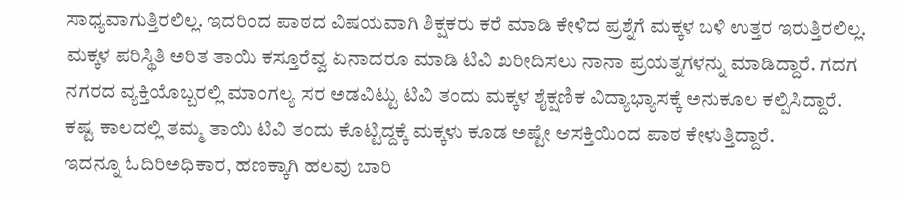ಸಾಧ್ಯವಾಗುತ್ತಿರಲಿಲ್ಲ. ಇದರಿಂದ ಪಾಠದ ವಿಷಯವಾಗಿ ಶಿಕ್ಷಕರು ಕರೆ ಮಾಡಿ ಕೇಳಿದ ಪ್ರಶ್ನೆಗೆ ಮಕ್ಕಳ ಬಳಿ ಉತ್ತರ ಇರುತ್ತಿರಲಿಲ್ಲ.
ಮಕ್ಕಳ ಪರಿಸ್ಥಿತಿ ಅರಿತ ತಾಯಿ ಕಸ್ತೂರೆವ್ವ ಏನಾದರೂ ಮಾಡಿ ಟಿವಿ ಖರೀದಿಸಲು ನಾನಾ ಪ್ರಯತ್ನಗಳನ್ನು ಮಾಡಿದ್ದಾರೆ. ಗದಗ ನಗರದ ವ್ಯಕ್ತಿಯೊಬ್ಬರಲ್ಲಿ ಮಾಂಗಲ್ಯ ಸರ ಅಡವಿಟ್ಟು ಟಿವಿ ತಂದು ಮಕ್ಕಳ ಶೈಕ್ಷಣಿಕ ವಿದ್ಯಾಭ್ಯಾಸಕ್ಕೆ ಅನುಕೂಲ ಕಲ್ಪಿಸಿದ್ದಾರೆ. ಕಷ್ಟ ಕಾಲದಲ್ಲಿ ತಮ್ಮ ತಾಯಿ ಟಿವಿ ತಂದು ಕೊಟ್ಟಿದ್ದಕ್ಕೆ ಮಕ್ಕಳು ಕೂಡ ಅಷ್ಟೇ ಆಸಕ್ತಿಯಿಂದ ಪಾಠ ಕೇಳುತ್ತಿದ್ದಾರೆ.
ಇದನ್ನೂ ಓದಿರಿಅಧಿಕಾರ, ಹಣಕ್ಕಾಗಿ ಹಲವು ಬಾರಿ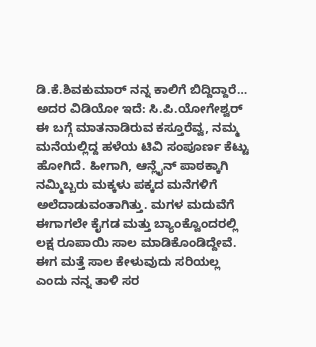ಡಿ.ಕೆ.ಶಿವಕುಮಾರ್ ನನ್ನ ಕಾಲಿಗೆ ಬಿದ್ದಿದ್ದಾರೆ… ಅದರ ವಿಡಿಯೋ ಇದೆ: ಸಿ.ಪಿ.ಯೋಗೇಶ್ವರ್
ಈ ಬಗ್ಗೆ ಮಾತನಾಡಿರುವ ಕಸ್ತೂರೆವ್ವ, ನಮ್ಮ ಮನೆಯಲ್ಲಿದ್ದ ಹಳೆಯ ಟಿವಿ ಸಂಪೂರ್ಣ ಕೆಟ್ಟು ಹೋಗಿದೆ. ಹೀಗಾಗಿ, ಆನ್ಲೈನ್ ಪಾಠಕ್ಕಾಗಿ ನಮ್ಮಿಬ್ಬರು ಮಕ್ಕಳು ಪಕ್ಕದ ಮನೆಗಳಿಗೆ ಅಲೆದಾಡುವಂತಾಗಿತ್ತು. ಮಗಳ ಮದುವೆಗೆ ಈಗಾಗಲೇ ಕೈಗಡ ಮತ್ತು ಬ್ಯಾಂಕ್ವೊಂದರಲ್ಲಿ ಲಕ್ಷ ರೂಪಾಯಿ ಸಾಲ ಮಾಡಿಕೊಂಡಿದ್ದೇವೆ. ಈಗ ಮತ್ತೆ ಸಾಲ ಕೇಳುವುದು ಸರಿಯಲ್ಲ ಎಂದು ನನ್ನ ತಾಳಿ ಸರ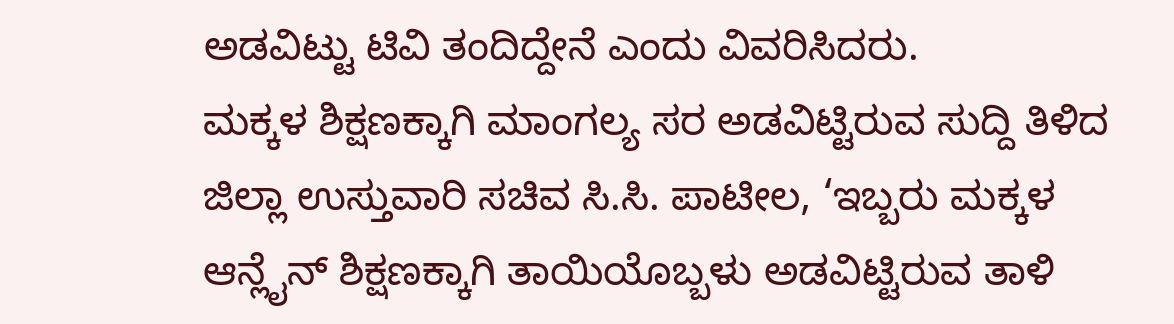ಅಡವಿಟ್ಟು ಟಿವಿ ತಂದಿದ್ದೇನೆ ಎಂದು ವಿವರಿಸಿದರು.
ಮಕ್ಕಳ ಶಿಕ್ಷಣಕ್ಕಾಗಿ ಮಾಂಗಲ್ಯ ಸರ ಅಡವಿಟ್ಟಿರುವ ಸುದ್ದಿ ತಿಳಿದ ಜಿಲ್ಲಾ ಉಸ್ತುವಾರಿ ಸಚಿವ ಸಿ.ಸಿ. ಪಾಟೀಲ, ‘ಇಬ್ಬರು ಮಕ್ಕಳ ಆನ್ಲೈನ್ ಶಿಕ್ಷಣಕ್ಕಾಗಿ ತಾಯಿಯೊಬ್ಬಳು ಅಡವಿಟ್ಟಿರುವ ತಾಳಿ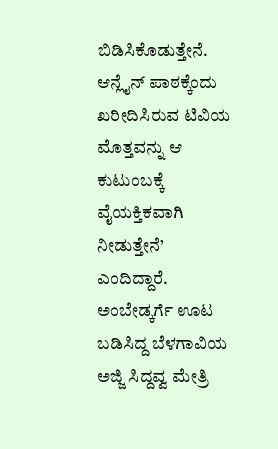ಬಿಡಿಸಿಕೊಡುತ್ತೇನೆ. ಆನ್ಲೈನ್ ಪಾಠಕ್ಕೆಂದು ಖರೀದಿಸಿರುವ ಟಿವಿಯ ಮೊತ್ತವನ್ನು ಆ ಕುಟುಂಬಕ್ಕೆ ವೈಯಕ್ತಿಕವಾಗಿ ನೀಡುತ್ತೇನೆ’ ಎಂದಿದ್ದಾರೆ.
ಅಂಬೇಡ್ಕರ್ಗೆ ಊಟ ಬಡಿಸಿದ್ದ ಬೆಳಗಾವಿಯ ಅಜ್ಜಿ ಸಿದ್ದವ್ವ ಮೇತ್ರಿ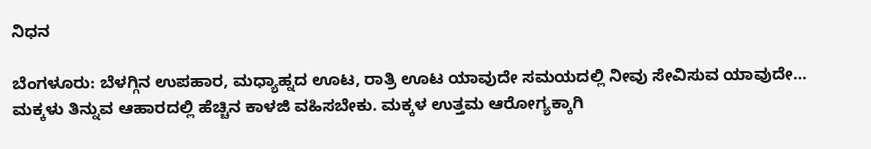ನಿಧನ

ಬೆಂಗಳೂರು: ಬೆಳಗ್ಗಿನ ಉಪಹಾರ, ಮಧ್ಯಾಹ್ನದ ಊಟ, ರಾತ್ರಿ ಊಟ ಯಾವುದೇ ಸಮಯದಲ್ಲಿ ನೀವು ಸೇವಿಸುವ ಯಾವುದೇ…
ಮಕ್ಕಳು ತಿನ್ನುವ ಆಹಾರದಲ್ಲಿ ಹೆಚ್ಚಿನ ಕಾಳಜಿ ವಹಿಸಬೇಕು. ಮಕ್ಕಳ ಉತ್ತಮ ಆರೋಗ್ಯಕ್ಕಾಗಿ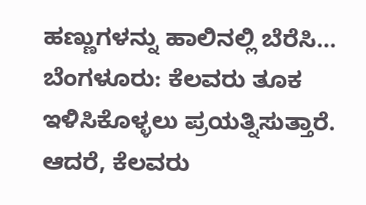ಹಣ್ಣುಗಳನ್ನು ಹಾಲಿನಲ್ಲಿ ಬೆರೆಸಿ…
ಬೆಂಗಳೂರು: ಕೆಲವರು ತೂಕ ಇಳಿಸಿಕೊಳ್ಳಲು ಪ್ರಯತ್ನಿಸುತ್ತಾರೆ. ಆದರೆ, ಕೆಲವರು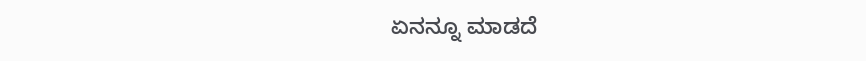ಏನನ್ನೂ ಮಾಡದೆ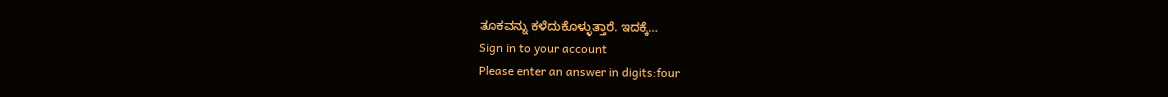ತೂಕವನ್ನು ಕಳೆದುಕೊಳ್ಳುತ್ತಾರೆ. ಇದಕ್ಕೆ…
Sign in to your account
Please enter an answer in digits:four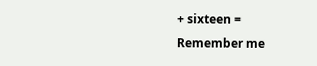+ sixteen =
Remember me